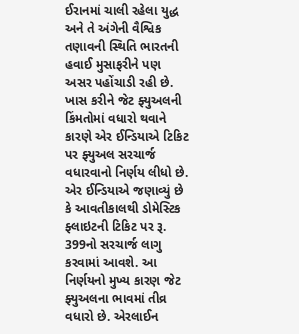ઈરાનમાં ચાલી રહેલા યુદ્ધ અને તે અંગેની વૈશ્વિક તણાવની સ્થિતિ ભારતની હવાઈ મુસાફરીને પણ અસર પહોંચાડી રહી છે. ખાસ કરીને જેટ ફ્યુઅલની કિંમતોમાં વધારો થવાને કારણે એર ઈન્ડિયાએ ટિકિટ પર ફ્યુઅલ સરચાર્જ વધારવાનો નિર્ણય લીધો છે. એર ઈન્ડિયાએ જણાવ્યું છે કે આવતીકાલથી ડોમેસ્ટિક ફ્લાઇટની ટિકિટ પર રૂ. 399નો સરચાર્જ લાગુ કરવામાં આવશે. આ નિર્ણયનો મુખ્ય કારણ જેટ ફ્યુઅલના ભાવમાં તીવ્ર વધારો છે. એરલાઈન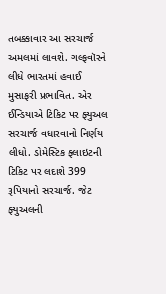તબક્કાવાર આ સરચાર્જ અમલમાં લાવશે. ગલ્ફવૉરને લીધે ભારતમાં હવાઈ મુસાફરી પ્રભાવિત. એર ઈન્ડિયાએ ટિકિટ પર ફ્યુઅલ સરચાર્જ વધારવાનો નિર્ણય લીધો. ડોમેસ્ટિક ફ્લાઇટની ટિકિટ પર લદાશે 399 રૂપિયાનો સરચાર્જ. જેટ ફ્યુઅલની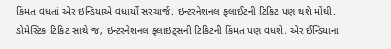કિંમત વધતાં એર ઇન્ડિયાએ વધાર્યો સરચાર્જ. ઇન્ટરનેશનલ ફલાઈટની ટિકિટ પણ થશે મોંઘી. ડોમેસ્ટિક ટિકિટ સાથે જ, ઇન્ટરનેશનલ ફ્લાઇટ્સની ટિકિટની કિંમત પણ વધશે. એર ઈન્ડિયાના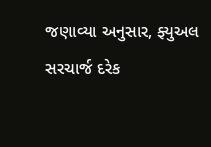જણાવ્યા અનુસાર, ફ્યુઅલ સરચાર્જ દરેક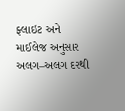ફ્લાઇટ અને માઈલેજ અનુસાર અલગ–અલગ દરથી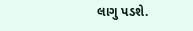લાગુ પડશે.